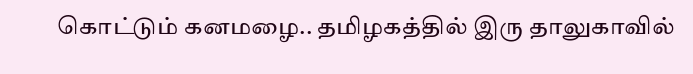கொட்டும் கனமழை.. தமிழகத்தில் இரு தாலுகாவில்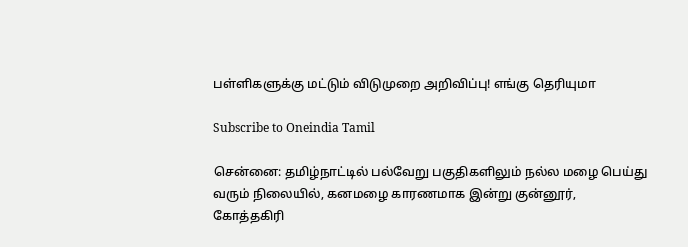பள்ளிகளுக்கு மட்டும் விடுமுறை அறிவிப்பு! எங்கு தெரியுமா

Subscribe to Oneindia Tamil

சென்னை: தமிழ்நாட்டில் பல்வேறு பகுதிகளிலும் நல்ல மழை பெய்து வரும் நிலையில், கனமழை காரணமாக இன்று குன்னூர், கோத்தகிரி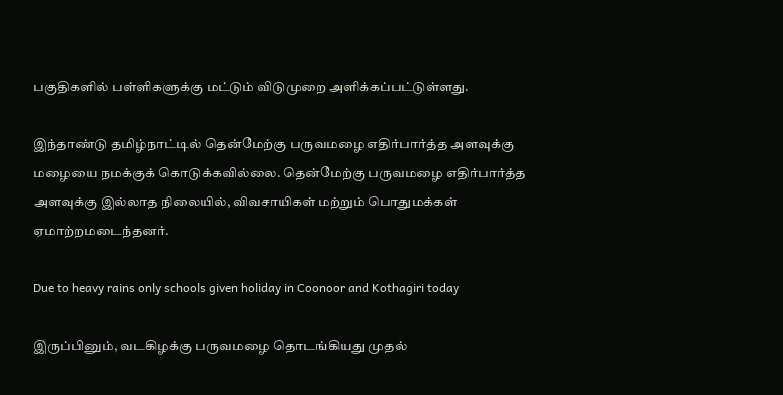பகுதிகளில் பள்ளிகளுக்கு மட்டும் விடுமுறை அளிக்கப்பட்டுள்ளது.

இந்தாண்டு தமிழ்நாட்டில் தென்மேற்கு பருவமழை எதிர்பார்த்த அளவுக்கு மழையை நமக்குக் கொடுக்கவில்லை. தென்மேற்கு பருவமழை எதிர்பார்த்த அளவுக்கு இல்லாத நிலையில், விவசாயிகள் மற்றும் பொதுமக்கள் ஏமாற்றமடைந்தனர்.

Due to heavy rains only schools given holiday in Coonoor and Kothagiri today

இருப்பினும், வடகிழக்கு பருவமழை தொடங்கியது முதல்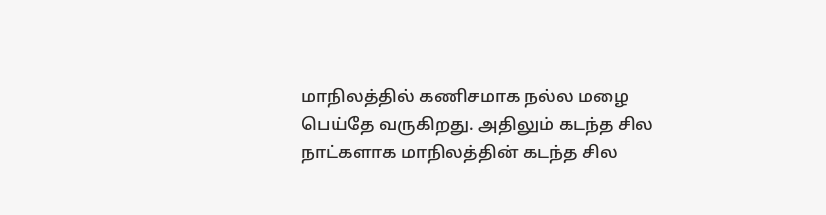மாநிலத்தில் கணிசமாக நல்ல மழை பெய்தே வருகிறது. அதிலும் கடந்த சில நாட்களாக மாநிலத்தின் கடந்த சில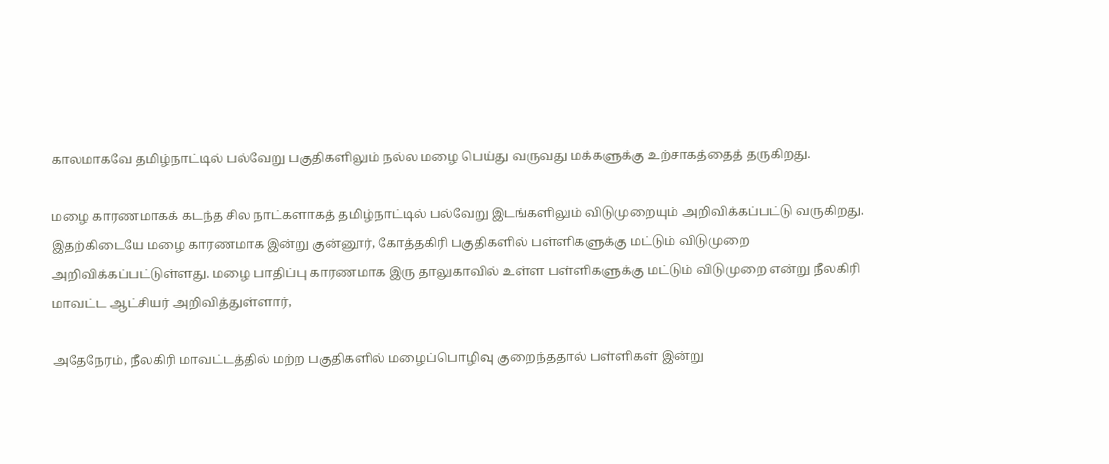காலமாகவே தமிழ்நாட்டில் பல்வேறு பகுதிகளிலும் நல்ல மழை பெய்து வருவது மக்களுக்கு உற்சாகத்தைத் தருகிறது.

மழை காரணமாகக் கடந்த சில நாட்களாகத் தமிழ்நாட்டில் பல்வேறு இடங்களிலும் விடுமுறையும் அறிவிக்கப்பட்டு வருகிறது. இதற்கிடையே மழை காரணமாக இன்று குன்னூர், கோத்தகிரி பகுதிகளில் பள்ளிகளுக்கு மட்டும் விடுமுறை அறிவிக்கப்பட்டுள்ளது. மழை பாதிப்பு காரணமாக இரு தாலுகாவில் உள்ள பள்ளிகளுக்கு மட்டும் விடுமுறை என்று நீலகிரி மாவட்ட ஆட்சியர் அறிவித்துள்ளார்,

அதேநேரம், நீலகிரி மாவட்டத்தில் மற்ற பகுதிகளில் மழைப்பொழிவு குறைந்ததால் பள்ளிகள் இன்று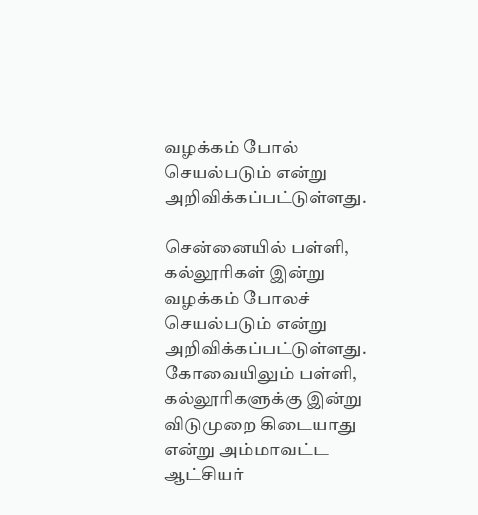வழக்கம் போல் செயல்படும் என்று அறிவிக்கப்பட்டுள்ளது.

சென்னையில் பள்ளி, கல்லூரிகள் இன்று வழக்கம் போலச் செயல்படும் என்று அறிவிக்கப்பட்டுள்ளது. கோவையிலும் பள்ளி, கல்லூரிகளுக்கு இன்று விடுமுறை கிடையாது என்று அம்மாவட்ட ஆட்சியர்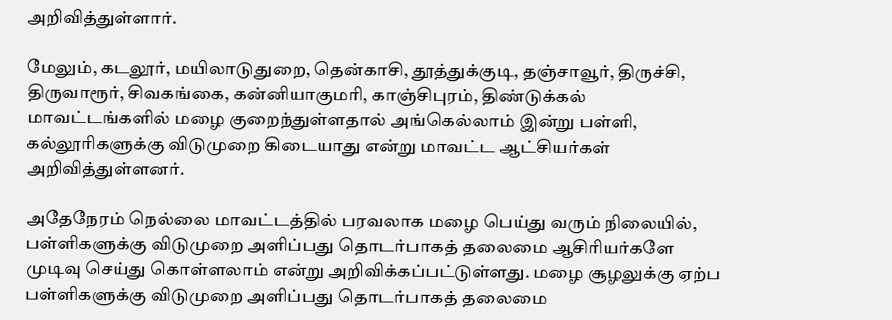அறிவித்துள்ளார்.

மேலும், கடலூர், மயிலாடுதுறை, தென்காசி, தூத்துக்குடி, தஞ்சாவூர், திருச்சி, திருவாரூர், சிவகங்கை, கன்னியாகுமரி, காஞ்சிபுரம், திண்டுக்கல் மாவட்டங்களில் மழை குறைந்துள்ளதால் அங்கெல்லாம் இன்று பள்ளி, கல்லூரிகளுக்கு விடுமுறை கிடையாது என்று மாவட்ட ஆட்சியர்கள் அறிவித்துள்ளனர்.

அதேநேரம் நெல்லை மாவட்டத்தில் பரவலாக மழை பெய்து வரும் நிலையில், பள்ளிகளுக்கு விடுமுறை அளிப்பது தொடர்பாகத் தலைமை ஆசிரியர்களே முடிவு செய்து கொள்ளலாம் என்று அறிவிக்கப்பட்டுள்ளது. மழை சூழலுக்கு ஏற்ப பள்ளிகளுக்கு விடுமுறை அளிப்பது தொடர்பாகத் தலைமை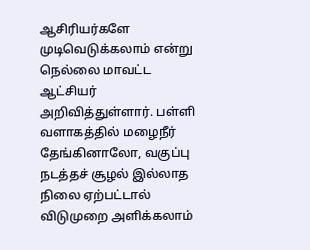ஆசிரியர்களே முடிவெடுக்கலாம் என்று நெல்லை மாவட்ட ஆட்சியர் அறிவித்துள்ளார். பள்ளி வளாகத்தில் மழைநீர் தேங்கினாலோ, வகுப்பு நடத்தச் சூழல் இல்லாத நிலை ஏற்பட்டால் விடுமுறை அளிக்கலாம்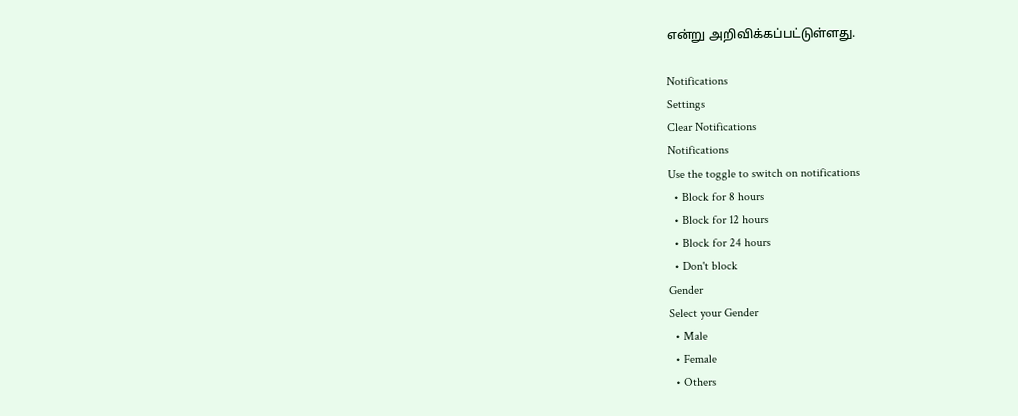என்று அறிவிக்கப்பட்டுள்ளது.

Notifications
Settings
Clear Notifications
Notifications
Use the toggle to switch on notifications
  • Block for 8 hours
  • Block for 12 hours
  • Block for 24 hours
  • Don't block
Gender
Select your Gender
  • Male
  • Female
  • Others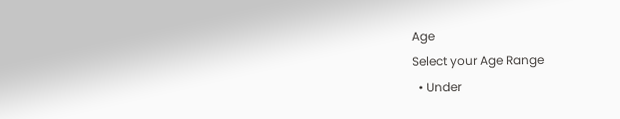Age
Select your Age Range
  • Under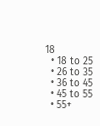18
  • 18 to 25
  • 26 to 35
  • 36 to 45
  • 45 to 55
  • 55+